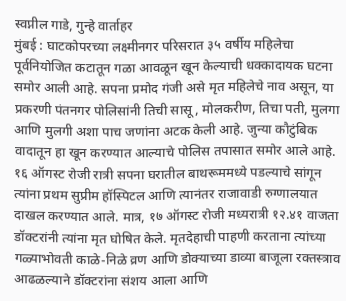स्वप्नील गाडे, गुन्हे वार्ताहर
मुंबई : घाटकोपरच्या लक्ष्मीनगर परिसरात ३५ वर्षीय महिलेचा पूर्वनियोजित कटातून गळा आवळून खून केल्याची धक्कादायक घटना समोर आली आहे. सपना प्रमोद गंजी असे मृत महिलेचे नाव असून, या प्रकरणी पंतनगर पोलिसांनी तिची सासू, मोलकरीण, तिचा पती, मुलगा आणि मुलगी अशा पाच जणांना अटक केली आहे. जुन्या कौटुंबिक वादातून हा खून करण्यात आल्याचे पोलिस तपासात समोर आले आहे.
१६ ऑगस्ट रोजी रात्री सपना घरातील बाथरूममध्ये पडल्याचे सांगून त्यांना प्रथम सुप्रीम हॉस्पिटल आणि त्यानंतर राजावाडी रुग्णालयात दाखल करण्यात आले. मात्र, १७ ऑगस्ट रोजी मध्यरात्री १२.४१ वाजता डॉक्टरांनी त्यांना मृत घोषित केले. मृतदेहाची पाहणी करताना त्यांच्या गळ्याभोवती काळे-निळे व्रण आणि डोक्याच्या डाव्या बाजूला रक्तस्त्राव आढळल्याने डॉक्टरांना संशय आला आणि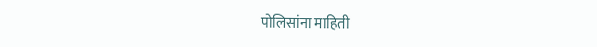पोलिसांना माहिती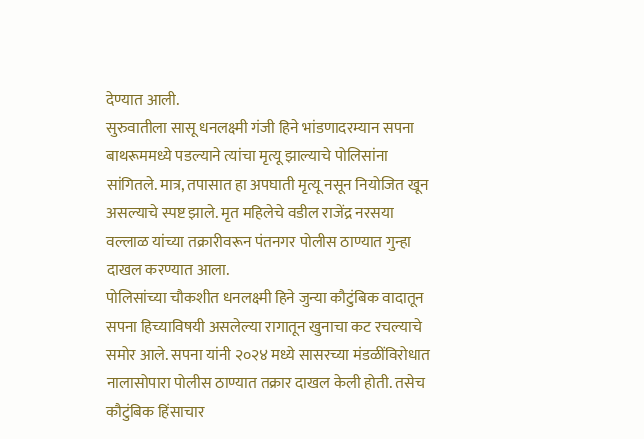देण्यात आली.
सुरुवातीला सासू धनलक्ष्मी गंजी हिने भांडणादरम्यान सपना बाथरूममध्ये पडल्याने त्यांचा मृत्यू झाल्याचे पोलिसांना सांगितले. मात्र, तपासात हा अपघाती मृत्यू नसून नियोजित खून असल्याचे स्पष्ट झाले. मृत महिलेचे वडील राजेंद्र नरसया वल्लाळ यांच्या तक्रारीवरून पंतनगर पोलीस ठाण्यात गुन्हा दाखल करण्यात आला.
पोलिसांच्या चौकशीत धनलक्ष्मी हिने जुन्या कौटुंबिक वादातून सपना हिच्याविषयी असलेल्या रागातून खुनाचा कट रचल्याचे समोर आले. सपना यांनी २०२४ मध्ये सासरच्या मंडळींविरोधात नालासोपारा पोलीस ठाण्यात तक्रार दाखल केली होती. तसेच कौटुंबिक हिंसाचार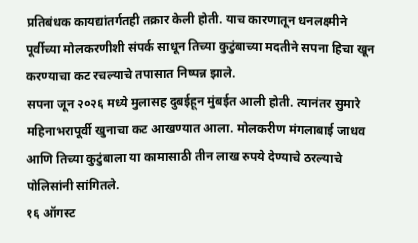प्रतिबंधक कायद्यांतर्गतही तक्रार केली होती. याच कारणातून धनलक्ष्मीने पूर्वीच्या मोलकरणीशी संपर्क साधून तिच्या कुटुंबाच्या मदतीने सपना हिचा खून करण्याचा कट रचल्याचे तपासात निष्पन्न झाले.
सपना जून २०२६ मध्ये मुलासह दुबईहून मुंबईत आली होती. त्यानंतर सुमारे महिनाभरापूर्वी खुनाचा कट आखण्यात आला. मोलकरीण मंगलाबाई जाधव आणि तिच्या कुटुंबाला या कामासाठी तीन लाख रुपये देण्याचे ठरल्याचे पोलिसांनी सांगितले.
१६ ऑगस्ट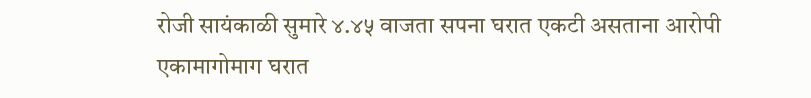रोजी सायंकाळी सुमारे ४.४५ वाजता सपना घरात एकटी असताना आरोपी एकामागोमाग घरात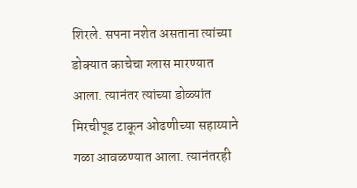शिरले. सपना नशेत असताना त्यांच्या डोक्यात काचेचा ग्लास मारण्यात आला. त्यानंतर त्यांच्या डोळ्यांत मिरचीपूड टाकून ओढणीच्या सहाय्याने गळा आवळण्यात आला. त्यानंतरही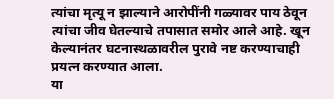त्यांचा मृत्यू न झाल्याने आरोपींनी गळ्यावर पाय ठेवून त्यांचा जीव घेतल्याचे तपासात समोर आले आहे. खून केल्यानंतर घटनास्थळावरील पुरावे नष्ट करण्याचाही प्रयत्न करण्यात आला.
या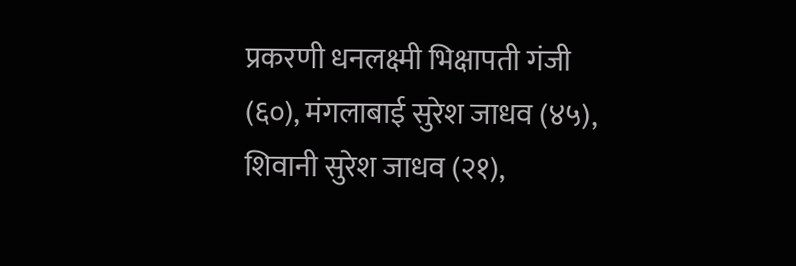प्रकरणी धनलक्ष्मी भिक्षापती गंजी (६०), मंगलाबाई सुरेश जाधव (४५), शिवानी सुरेश जाधव (२१),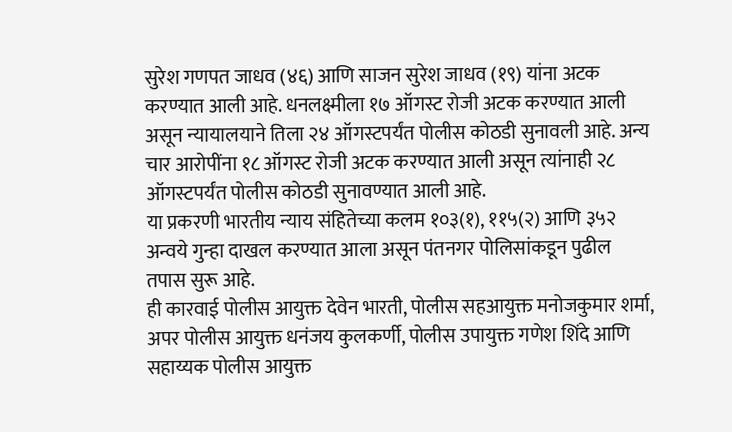सुरेश गणपत जाधव (४६) आणि साजन सुरेश जाधव (१९) यांना अटक करण्यात आली आहे. धनलक्ष्मीला १७ ऑगस्ट रोजी अटक करण्यात आली असून न्यायालयाने तिला २४ ऑगस्टपर्यंत पोलीस कोठडी सुनावली आहे. अन्य चार आरोपींना १८ ऑगस्ट रोजी अटक करण्यात आली असून त्यांनाही २८ ऑगस्टपर्यंत पोलीस कोठडी सुनावण्यात आली आहे.
या प्रकरणी भारतीय न्याय संहितेच्या कलम १०३(१), ११५(२) आणि ३५२ अन्वये गुन्हा दाखल करण्यात आला असून पंतनगर पोलिसांकडून पुढील तपास सुरू आहे.
ही कारवाई पोलीस आयुक्त देवेन भारती, पोलीस सहआयुक्त मनोजकुमार शर्मा, अपर पोलीस आयुक्त धनंजय कुलकर्णी, पोलीस उपायुक्त गणेश शिंदे आणि सहाय्यक पोलीस आयुक्त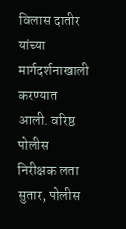विलास दातीर यांच्या मार्गदर्शनाखाली करण्यात आली. वरिष्ठ पोलीस निरीक्षक लता सुतार, पोलीस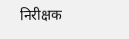निरीक्षक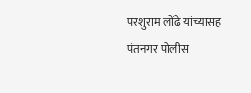परशुराम लोंढे यांच्यासह पंतनगर पोलीस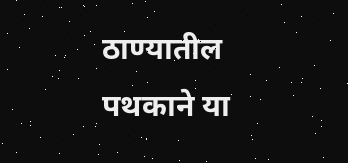ठाण्यातील पथकाने या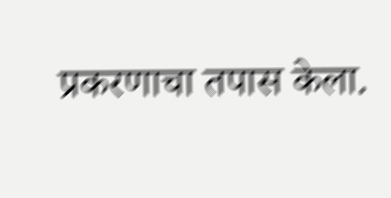प्रकरणाचा तपास केला.